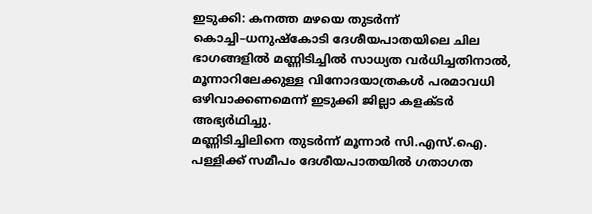ഇടുക്കി: കനത്ത മഴയെ തുടർന്ന് കൊച്ചി–ധനുഷ്കോടി ദേശീയപാതയിലെ ചില ഭാഗങ്ങളിൽ മണ്ണിടിച്ചിൽ സാധ്യത വർധിച്ചതിനാൽ, മൂന്നാറിലേക്കുള്ള വിനോദയാത്രകൾ പരമാവധി ഒഴിവാക്കണമെന്ന് ഇടുക്കി ജില്ലാ കളക്ടർ അഭ്യർഥിച്ചു.
മണ്ണിടിച്ചിലിനെ തുടർന്ന് മൂന്നാർ സി.എസ്.ഐ. പള്ളിക്ക് സമീപം ദേശീയപാതയിൽ ഗതാഗത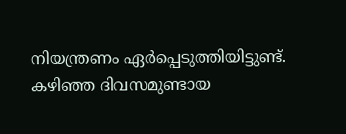നിയന്ത്രണം ഏർപ്പെടുത്തിയിട്ടുണ്ട്. കഴിഞ്ഞ ദിവസമുണ്ടായ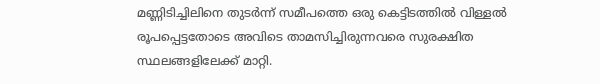മണ്ണിടിച്ചിലിനെ തുടർന്ന് സമീപത്തെ ഒരു കെട്ടിടത്തിൽ വിള്ളൽ രൂപപ്പെട്ടതോടെ അവിടെ താമസിച്ചിരുന്നവരെ സുരക്ഷിത സ്ഥലങ്ങളിലേക്ക് മാറ്റി.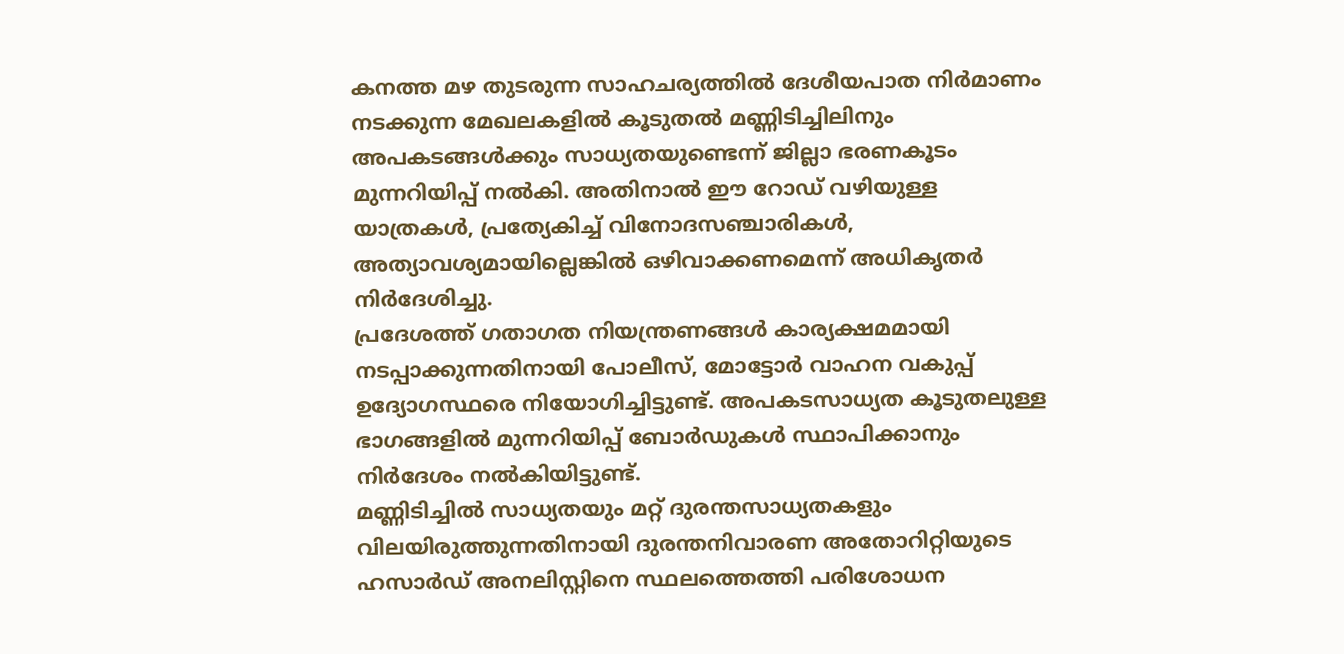കനത്ത മഴ തുടരുന്ന സാഹചര്യത്തിൽ ദേശീയപാത നിർമാണം നടക്കുന്ന മേഖലകളിൽ കൂടുതൽ മണ്ണിടിച്ചിലിനും അപകടങ്ങൾക്കും സാധ്യതയുണ്ടെന്ന് ജില്ലാ ഭരണകൂടം മുന്നറിയിപ്പ് നൽകി. അതിനാൽ ഈ റോഡ് വഴിയുള്ള യാത്രകൾ, പ്രത്യേകിച്ച് വിനോദസഞ്ചാരികൾ, അത്യാവശ്യമായില്ലെങ്കിൽ ഒഴിവാക്കണമെന്ന് അധികൃതർ നിർദേശിച്ചു.
പ്രദേശത്ത് ഗതാഗത നിയന്ത്രണങ്ങൾ കാര്യക്ഷമമായി നടപ്പാക്കുന്നതിനായി പോലീസ്, മോട്ടോർ വാഹന വകുപ്പ് ഉദ്യോഗസ്ഥരെ നിയോഗിച്ചിട്ടുണ്ട്. അപകടസാധ്യത കൂടുതലുള്ള ഭാഗങ്ങളിൽ മുന്നറിയിപ്പ് ബോർഡുകൾ സ്ഥാപിക്കാനും നിർദേശം നൽകിയിട്ടുണ്ട്.
മണ്ണിടിച്ചിൽ സാധ്യതയും മറ്റ് ദുരന്തസാധ്യതകളും വിലയിരുത്തുന്നതിനായി ദുരന്തനിവാരണ അതോറിറ്റിയുടെ ഹസാർഡ് അനലിസ്റ്റിനെ സ്ഥലത്തെത്തി പരിശോധന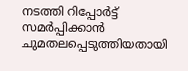നടത്തി റിപ്പോർട്ട് സമർപ്പിക്കാൻ ചുമതലപ്പെടുത്തിയതായി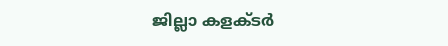ജില്ലാ കളക്ടർ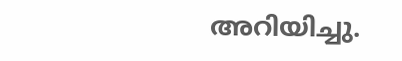അറിയിച്ചു.